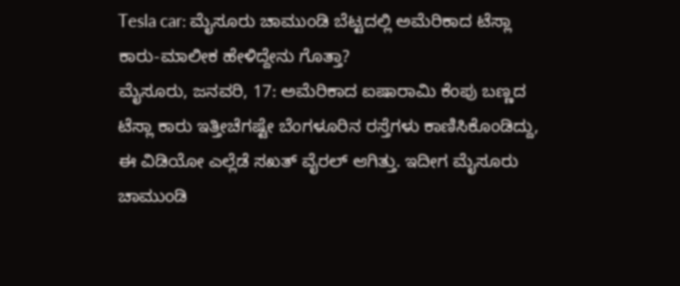Tesla car: ಮೈಸೂರು ಚಾಮುಂಡಿ ಬೆಟ್ಟದಲ್ಲಿ ಅಮೆರಿಕಾದ ಟೆಸ್ಲಾ ಕಾರು-ಮಾಲೀಕ ಹೇಳಿದ್ದೇನು ಗೊತ್ತಾ?
ಮೈಸೂರು, ಜನವರಿ, 17: ಅಮೆರಿಕಾದ ಐಷಾರಾಮಿ ಕೆಂಪು ಬಣ್ಣದ ಟೆಸ್ಲಾ ಕಾರು ಇತ್ತೀಚೆಗಷ್ಟೇ ಬೆಂಗಳೂರಿನ ರಸ್ತೆಗಳು ಕಾಣಿಸಿಕೊಂಡಿದ್ದು, ಈ ವಿಡಿಯೋ ಎಲ್ಲೆಡೆ ಸಖತ್ ವೈರಲ್ ಆಗಿತ್ತು. ಇದೀಗ ಮೈಸೂರು ಚಾಮುಂಡಿ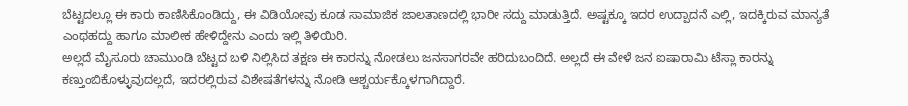ಬೆಟ್ಟದಲ್ಲೂ ಈ ಕಾರು ಕಾಣಿಸಿಕೊಂಡಿದ್ದು, ಈ ವಿಡಿಯೋವು ಕೂಡ ಸಾಮಾಜಿಕ ಜಾಲತಾಣದಲ್ಲಿ ಭಾರೀ ಸದ್ದು ಮಾಡುತ್ತಿದೆ. ಅಷ್ಟಕ್ಕೂ ಇದರ ಉದ್ಪಾದನೆ ಎಲ್ಲಿ, ಇದಕ್ಕಿರುವ ಮಾನ್ಯತೆ ಎಂಥಹದ್ದು ಹಾಗೂ ಮಾಲೀಕ ಹೇಳಿದ್ದೇನು ಎಂದು ಇಲ್ಲಿ ತಿಳಿಯಿರಿ.
ಅಲ್ಲದೆ ಮೈಸೂರು ಚಾಮುಂಡಿ ಬೆಟ್ಟದ ಬಳಿ ನಿಲ್ಲಿಸಿದ ತಕ್ಷಣ ಈ ಕಾರನ್ನು ನೋಡಲು ಜನಸಾಗರವೇ ಹರಿದುಬಂದಿದೆ. ಅಲ್ಲದೆ ಈ ವೇಳೆ ಜನ ಐಷಾರಾಮಿ ಟೆಸ್ಲಾ ಕಾರನ್ನು ಕಣ್ತುಂಬಿಕೊಳ್ಳುವುದಲ್ಲದೆ, ಇದರಲ್ಲಿರುವ ವಿಶೇಷತೆಗಳನ್ನು ನೋಡಿ ಆಶ್ಚರ್ಯಕ್ಕೊಳಗಾಗಿದ್ದಾರೆ.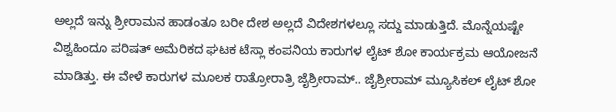ಅಲ್ಲದೆ ಇನ್ನು ಶ್ರೀರಾಮನ ಹಾಡಂತೂ ಬರೀ ದೇಶ ಅಲ್ಲದೆ ವಿದೇಶಗಳಲ್ಲೂ ಸದ್ದು ಮಾಡುತ್ತಿದೆ. ಮೊನ್ನೆಯಷ್ಟೇ ವಿಶ್ವಹಿಂದೂ ಪರಿಷತ್ ಅಮೆರಿಕದ ಘಟಕ ಟೆಸ್ಲಾ ಕಂಪನಿಯ ಕಾರುಗಳ ಲೈಟ್ ಶೋ ಕಾರ್ಯಕ್ರಮ ಆಯೋಜನೆ ಮಾಡಿತ್ತು. ಈ ವೇಳೆ ಕಾರುಗಳ ಮೂಲಕ ರಾತ್ರೋರಾತ್ರಿ ಜೈಶ್ರೀರಾಮ್.. ಜೈಶ್ರೀರಾಮ್ ಮ್ಯೂಸಿಕಲ್ ಲೈಟ್ ಶೋ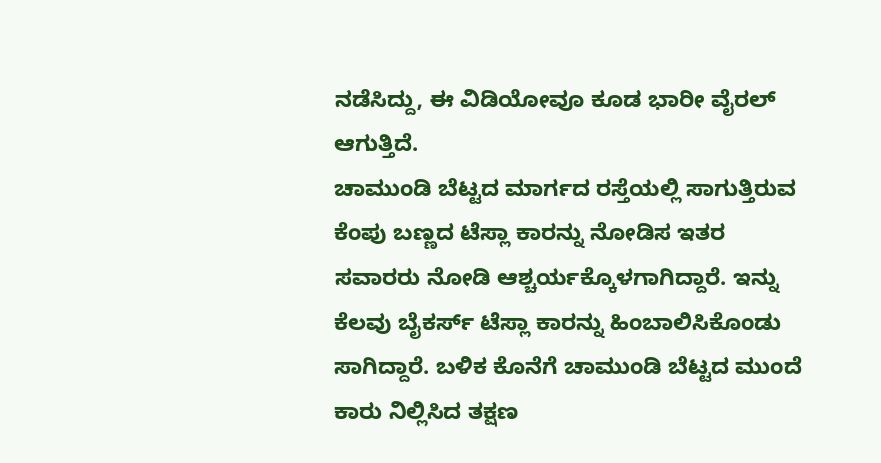ನಡೆಸಿದ್ದು, ಈ ವಿಡಿಯೋವೂ ಕೂಡ ಭಾರೀ ವೈರಲ್ ಆಗುತ್ತಿದೆ.
ಚಾಮುಂಡಿ ಬೆಟ್ಟದ ಮಾರ್ಗದ ರಸ್ತೆಯಲ್ಲಿ ಸಾಗುತ್ತಿರುವ ಕೆಂಪು ಬಣ್ಣದ ಟೆಸ್ಲಾ ಕಾರನ್ನು ನೋಡಿಸ ಇತರ ಸವಾರರು ನೋಡಿ ಆಶ್ಚರ್ಯಕ್ಕೊಳಗಾಗಿದ್ದಾರೆ. ಇನ್ನು ಕೆಲವು ಬೈಕರ್ಸ್ ಟೆಸ್ಲಾ ಕಾರನ್ನು ಹಿಂಬಾಲಿಸಿಕೊಂಡು ಸಾಗಿದ್ದಾರೆ. ಬಳಿಕ ಕೊನೆಗೆ ಚಾಮುಂಡಿ ಬೆಟ್ಟದ ಮುಂದೆ ಕಾರು ನಿಲ್ಲಿಸಿದ ತಕ್ಷಣ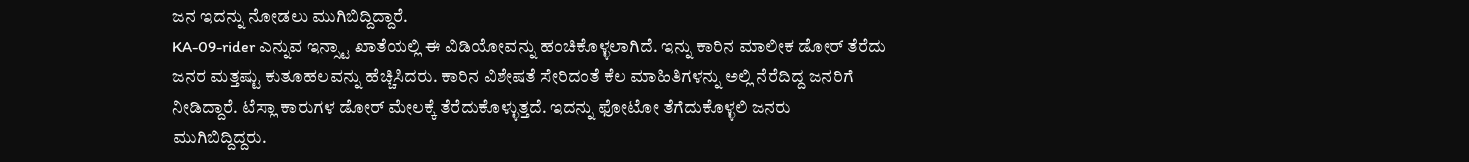ಜನ ಇದನ್ನು ನೋಡಲು ಮುಗಿಬಿದ್ದಿದ್ದಾರೆ.
KA-09-rider ಎನ್ನುವ ಇನ್ಸ್ಟಾ ಖಾತೆಯಲ್ಲಿ ಈ ವಿಡಿಯೋವನ್ನು ಹಂಚಿಕೊಳ್ಳಲಾಗಿದೆ. ಇನ್ನು ಕಾರಿನ ಮಾಲೀಕ ಡೋರ್ ತೆರೆದು ಜನರ ಮತ್ತಷ್ಟು ಕುತೂಹಲವನ್ನು ಹೆಚ್ಚಿಸಿದರು. ಕಾರಿನ ವಿಶೇಷತೆ ಸೇರಿದಂತೆ ಕೆಲ ಮಾಹಿತಿಗಳನ್ನು ಅಲ್ಲಿ ನೆರೆದಿದ್ದ ಜನರಿಗೆ ನೀಡಿದ್ದಾರೆ. ಟೆಸ್ಲಾ ಕಾರುಗಳ ಡೋರ್ ಮೇಲಕ್ಕೆ ತೆರೆದುಕೊಳ್ಳುತ್ತದೆ. ಇದನ್ನು ಫೋಟೋ ತೆಗೆದುಕೊಳ್ಳಲಿ ಜನರು ಮುಗಿಬಿದ್ದಿದ್ದರು.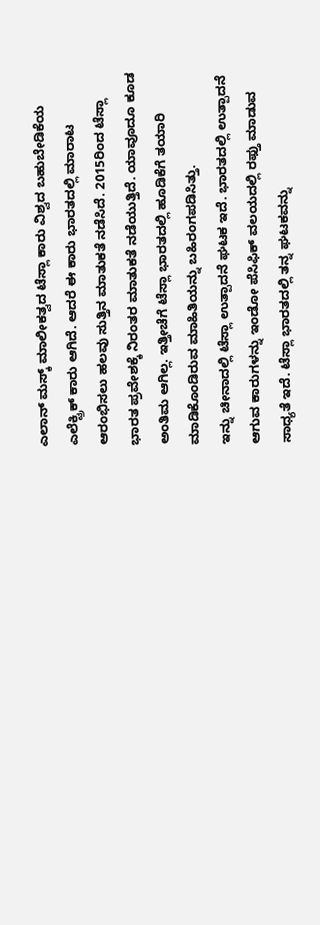ಎಲಾನ್ ಮಸ್ಕ್ ಮಾಲೀಕತ್ವದ ಟೆಸ್ಲಾ ಕಾರು ವಿಶ್ವದ ಬಹುಬೇಡಿಕೆಯ ಎಲೆಕ್ಟ್ರಿಕ್ ಕಾರು ಆಗಿದೆ. ಆದರೆ ಈ ಕಾರು ಭಾರತದಲ್ಲಿ ಮಾರಾಟ ಆರಂಭಿಸಲು ಹಲವು ಸುತ್ತಿನ ಮಾತುಕತೆ ನಡೆಸಿದೆ. 2015ರಿಂದ ಟೆಸ್ಲಾ ಭಾರತ ಪ್ರವೇಶಕ್ಕೆ ನಿರಂತರ ಮಾತುಕತೆ ನಡೆಯುತ್ತಿದೆ. ಯಾವೂದೂ ಕೂಡ ಅಂತಿಮ ಆಗಿಲ್ಲ. ಇತ್ತೀಚೆಗೆ ಟೆಸ್ಲಾ ಭಾರತದಲ್ಲಿ ಹೂಡಿಕೆಗೆ ತಯಾರಿ ಮಾಡಿಕೊಂಡಿರುವ ಮಾಹಿತಿಯನ್ನು ಬಹಿರಂಗಪಡಿಸಿತ್ತು.
ಇನ್ನು ಚೀನಾದಲ್ಲಿ ಟೆಸ್ಲಾ ಉತ್ಪಾದನೆ ಘಟಕ ಇದೆ. ಭಾರತದಲ್ಲಿ ಉತ್ಪಾದನೆ ಆಗುವ ಕಾರುಗಳನ್ನು ಇಂಡೋ ಪೆಸಿಫಿಕ್ ವಲಯದಲ್ಲಿ ರಫ್ತು ಮಾಡುವ ಸಾಧ್ಯತೆ ಇದೆ. ಟೆಸ್ಲಾ ಭಾರತದಲ್ಲಿ ತನ್ನ ಘಟಕವನ್ನು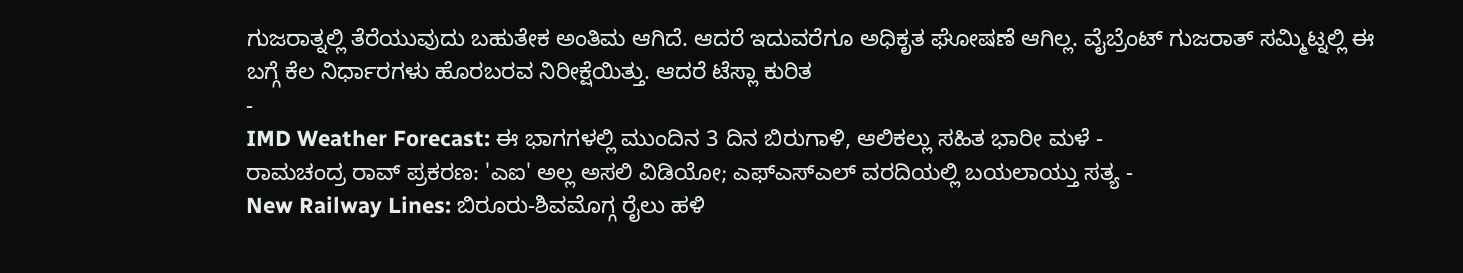ಗುಜರಾತ್ನಲ್ಲಿ ತೆರೆಯುವುದು ಬಹುತೇಕ ಅಂತಿಮ ಆಗಿದೆ. ಆದರೆ ಇದುವರೆಗೂ ಅಧಿಕೃತ ಘೋಷಣೆ ಆಗಿಲ್ಲ. ವೈಬ್ರೆಂಟ್ ಗುಜರಾತ್ ಸಮ್ಮಿಟ್ನಲ್ಲಿ ಈ ಬಗ್ಗೆ ಕೆಲ ನಿರ್ಧಾರಗಳು ಹೊರಬರವ ನಿರೀಕ್ಷೆಯಿತ್ತು. ಆದರೆ ಟೆಸ್ಲಾ ಕುರಿತ
-
IMD Weather Forecast: ಈ ಭಾಗಗಳಲ್ಲಿ ಮುಂದಿನ 3 ದಿನ ಬಿರುಗಾಳಿ, ಆಲಿಕಲ್ಲು ಸಹಿತ ಭಾರೀ ಮಳೆ -
ರಾಮಚಂದ್ರ ರಾವ್ ಪ್ರಕರಣ: 'ಎಐ' ಅಲ್ಲ ಅಸಲಿ ವಿಡಿಯೋ; ಎಫ್ಎಸ್ಎಲ್ ವರದಿಯಲ್ಲಿ ಬಯಲಾಯ್ತು ಸತ್ಯ -
New Railway Lines: ಬಿರೂರು-ಶಿವಮೊಗ್ಗ ರೈಲು ಹಳಿ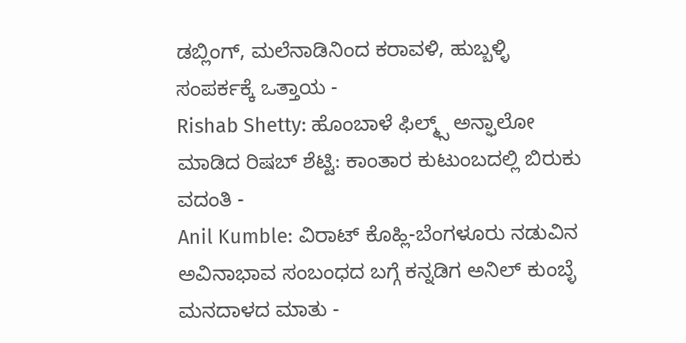ಡಬ್ಲಿಂಗ್, ಮಲೆನಾಡಿನಿಂದ ಕರಾವಳಿ, ಹುಬ್ಬಳ್ಳಿ ಸಂಪರ್ಕಕ್ಕೆ ಒತ್ತಾಯ -
Rishab Shetty: ಹೊಂಬಾಳೆ ಫಿಲ್ಮ್ಸ್ ಅನ್ಫಾಲೋ ಮಾಡಿದ ರಿಷಬ್ ಶೆಟ್ಟಿ: ಕಾಂತಾರ ಕುಟುಂಬದಲ್ಲಿ ಬಿರುಕು ವದಂತಿ -
Anil Kumble: ವಿರಾಟ್ ಕೊಹ್ಲಿ-ಬೆಂಗಳೂರು ನಡುವಿನ ಅವಿನಾಭಾವ ಸಂಬಂಧದ ಬಗ್ಗೆ ಕನ್ನಡಿಗ ಅನಿಲ್ ಕುಂಬ್ಳೆ ಮನದಾಳದ ಮಾತು -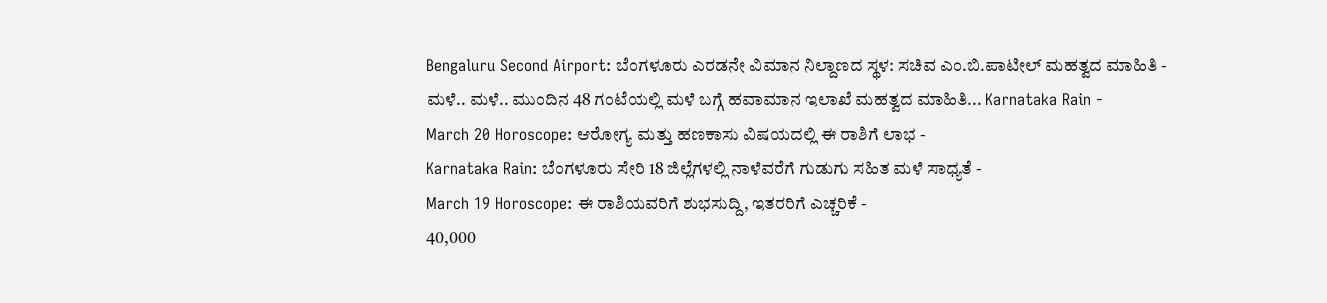Bengaluru Second Airport: ಬೆಂಗಳೂರು ಎರಡನೇ ವಿಮಾನ ನಿಲ್ದಾಣದ ಸ್ಥಳ: ಸಚಿವ ಎಂ.ಬಿ.ಪಾಟೀಲ್ ಮಹತ್ವದ ಮಾಹಿತಿ -
ಮಳೆ.. ಮಳೆ.. ಮುಂದಿನ 48 ಗಂಟೆಯಲ್ಲಿ ಮಳೆ ಬಗ್ಗೆ ಹವಾಮಾನ ಇಲಾಖೆ ಮಹತ್ವದ ಮಾಹಿತಿ... Karnataka Rain -
March 20 Horoscope: ಆರೋಗ್ಯ ಮತ್ತು ಹಣಕಾಸು ವಿಷಯದಲ್ಲಿ ಈ ರಾಶಿಗೆ ಲಾಭ -
Karnataka Rain: ಬೆಂಗಳೂರು ಸೇರಿ 18 ಜಿಲ್ಲೆಗಳಲ್ಲಿ ನಾಳೆವರೆಗೆ ಗುಡುಗು ಸಹಿತ ಮಳೆ ಸಾಧ್ಯತೆ -
March 19 Horoscope: ಈ ರಾಶಿಯವರಿಗೆ ಶುಭಸುದ್ದಿ, ಇತರರಿಗೆ ಎಚ್ಚರಿಕೆ -
40,000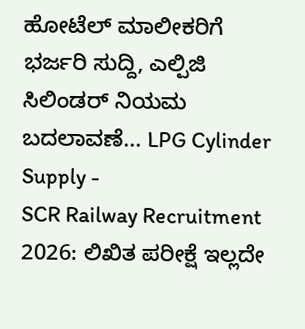ಹೋಟೆಲ್ ಮಾಲೀಕರಿಗೆ ಭರ್ಜರಿ ಸುದ್ದಿ, ಎಲ್ಪಿಜಿ ಸಿಲಿಂಡರ್ ನಿಯಮ ಬದಲಾವಣೆ... LPG Cylinder Supply -
SCR Railway Recruitment 2026: ಲಿಖಿತ ಪರೀಕ್ಷೆ ಇಲ್ಲದೇ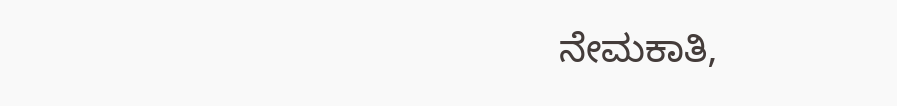ನೇಮಕಾತಿ,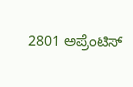2801 ಅಪ್ರೆಂಟಿಸ್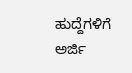ಹುದ್ದೆಗಳಿಗೆ ಅರ್ಜಿ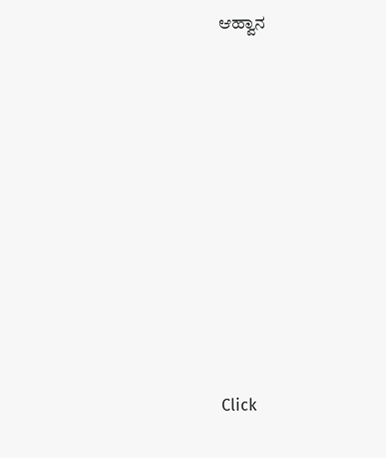ಆಹ್ವಾನ












Click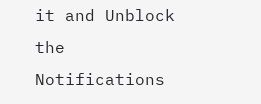it and Unblock the Notifications